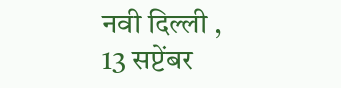नवी दिल्ली , 13 सप्टेंबर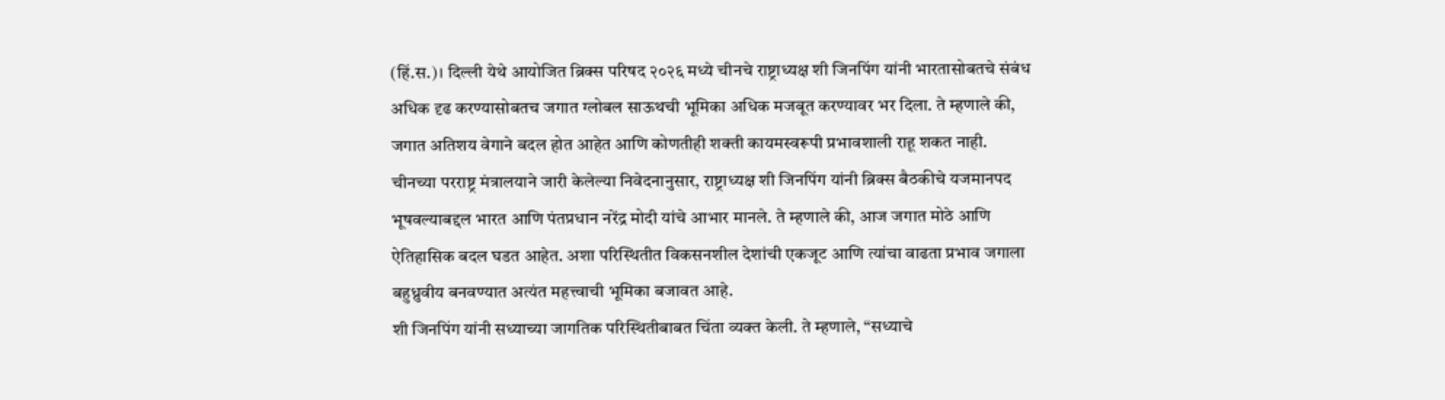(हिं.स.)। दिल्ली येथे आयोजित ब्रिक्स परिषद २०२६ मध्ये चीनचे राष्ट्राध्यक्ष शी जिनपिंग यांनी भारतासोबतचे संबंध अधिक दृढ करण्यासोबतच जगात ग्लोबल साऊथची भूमिका अधिक मजबूत करण्यावर भर दिला. ते म्हणाले की, जगात अतिशय वेगाने बदल होत आहेत आणि कोणतीही शक्ती कायमस्वरूपी प्रभावशाली राहू शकत नाही.
चीनच्या परराष्ट्र मंत्रालयाने जारी केलेल्या निवेदनानुसार, राष्ट्राध्यक्ष शी जिनपिंग यांनी ब्रिक्स बैठकीचे यजमानपद भूषवल्याबद्दल भारत आणि पंतप्रधान नरेंद्र मोदी यांचे आभार मानले. ते म्हणाले की, आज जगात मोठे आणि ऐतिहासिक बदल घडत आहेत. अशा परिस्थितीत विकसनशील देशांची एकजूट आणि त्यांचा वाढता प्रभाव जगाला बहुध्रुवीय बनवण्यात अत्यंत महत्त्वाची भूमिका बजावत आहे.
शी जिनपिंग यांनी सध्याच्या जागतिक परिस्थितीबाबत चिंता व्यक्त केली. ते म्हणाले, “सध्याचे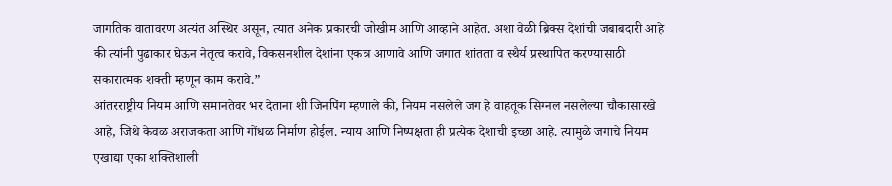जागतिक वातावरण अत्यंत अस्थिर असून, त्यात अनेक प्रकारची जोखीम आणि आव्हाने आहेत. अशा वेळी ब्रिक्स देशांची जबाबदारी आहे की त्यांनी पुढाकार घेऊन नेतृत्व करावे, विकसनशील देशांना एकत्र आणावे आणि जगात शांतता व स्थैर्य प्रस्थापित करण्यासाठी सकारात्मक शक्ती म्हणून काम करावे.”
आंतरराष्ट्रीय नियम आणि समानतेवर भर देताना शी जिनपिंग म्हणाले की, नियम नसलेले जग हे वाहतूक सिग्नल नसलेल्या चौकासारखे आहे, जिथे केवळ अराजकता आणि गोंधळ निर्माण होईल. न्याय आणि निष्पक्षता ही प्रत्येक देशाची इच्छा आहे. त्यामुळे जगाचे नियम एखाद्या एका शक्तिशाली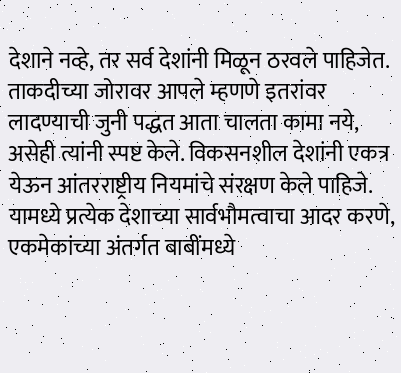देशाने नव्हे, तर सर्व देशांनी मिळून ठरवले पाहिजेत.
ताकदीच्या जोरावर आपले म्हणणे इतरांवर लादण्याची जुनी पद्धत आता चालता कामा नये, असेही त्यांनी स्पष्ट केले. विकसनशील देशांनी एकत्र येऊन आंतरराष्ट्रीय नियमांचे संरक्षण केले पाहिजे. यामध्ये प्रत्येक देशाच्या सार्वभौमत्वाचा आदर करणे, एकमेकांच्या अंतर्गत बाबींमध्ये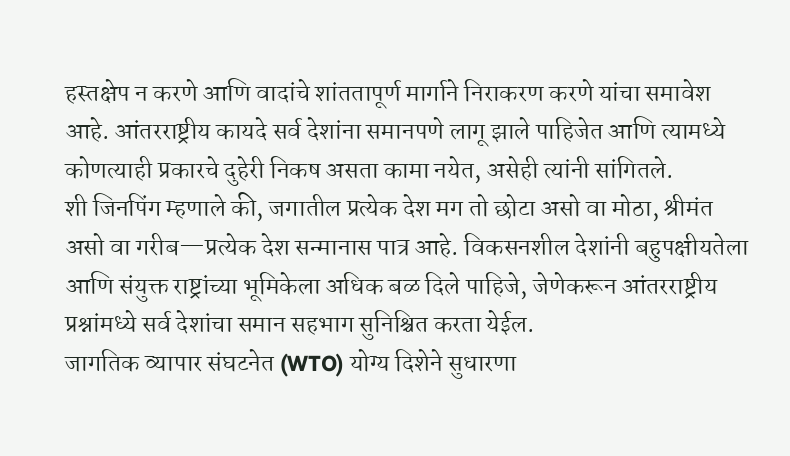हस्तक्षेप न करणे आणि वादांचे शांततापूर्ण मार्गाने निराकरण करणे यांचा समावेश आहे. आंतरराष्ट्रीय कायदे सर्व देशांना समानपणे लागू झाले पाहिजेत आणि त्यामध्ये कोणत्याही प्रकारचे दुहेरी निकष असता कामा नयेत, असेही त्यांनी सांगितले.
शी जिनपिंग म्हणाले की, जगातील प्रत्येक देश मग तो छोटा असो वा मोठा, श्रीमंत असो वा गरीब—प्रत्येक देश सन्मानास पात्र आहे. विकसनशील देशांनी बहुपक्षीयतेला आणि संयुक्त राष्ट्रांच्या भूमिकेला अधिक बळ दिले पाहिजे, जेणेकरून आंतरराष्ट्रीय प्रश्नांमध्ये सर्व देशांचा समान सहभाग सुनिश्चित करता येईल.
जागतिक व्यापार संघटनेत (WTO) योग्य दिशेने सुधारणा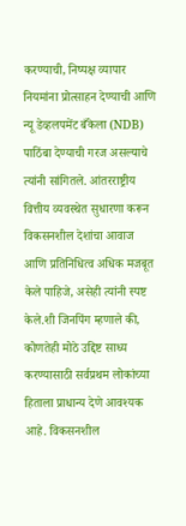करण्याची, निष्पक्ष व्यापार नियमांना प्रोत्साहन देण्याची आणि न्यू डेव्हलपमेंट बँकेला (NDB) पाठिंबा देण्याची गरज असल्याचे त्यांनी सांगितले. आंतरराष्ट्रीय वित्तीय व्यवस्थेत सुधारणा करून विकसनशील देशांचा आवाज आणि प्रतिनिधित्व अधिक मजबूत केले पाहिजे, असेही त्यांनी स्पष्ट केले.शी जिनपिंग म्हणाले की, कोणतेही मोठे उद्दिष्ट साध्य करण्यासाठी सर्वप्रथम लोकांच्या हिताला प्राधान्य देणे आवश्यक आहे. विकसनशील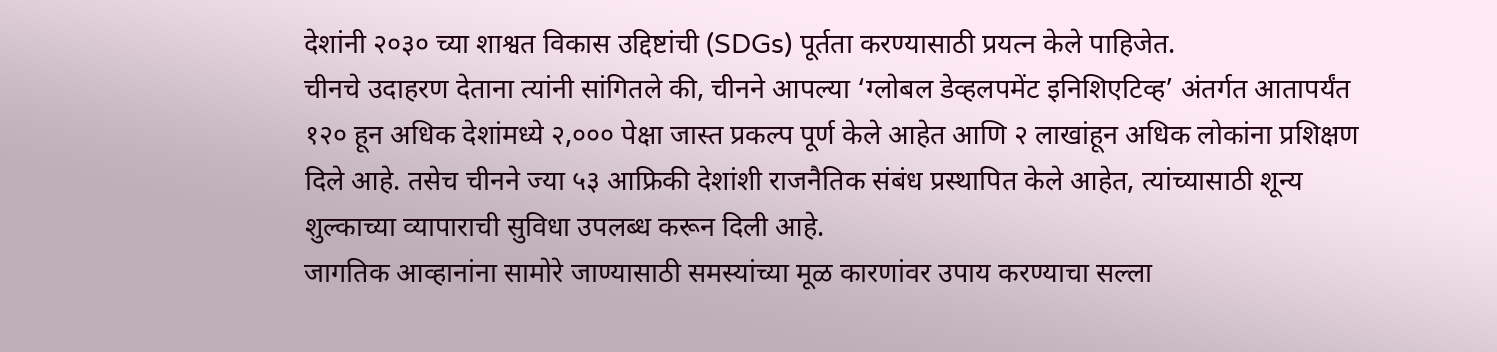देशांनी २०३० च्या शाश्वत विकास उद्दिष्टांची (SDGs) पूर्तता करण्यासाठी प्रयत्न केले पाहिजेत.
चीनचे उदाहरण देताना त्यांनी सांगितले की, चीनने आपल्या ‘ग्लोबल डेव्हलपमेंट इनिशिएटिव्ह’ अंतर्गत आतापर्यंत १२० हून अधिक देशांमध्ये २,००० पेक्षा जास्त प्रकल्प पूर्ण केले आहेत आणि २ लाखांहून अधिक लोकांना प्रशिक्षण दिले आहे. तसेच चीनने ज्या ५३ आफ्रिकी देशांशी राजनैतिक संबंध प्रस्थापित केले आहेत, त्यांच्यासाठी शून्य शुल्काच्या व्यापाराची सुविधा उपलब्ध करून दिली आहे.
जागतिक आव्हानांना सामोरे जाण्यासाठी समस्यांच्या मूळ कारणांवर उपाय करण्याचा सल्ला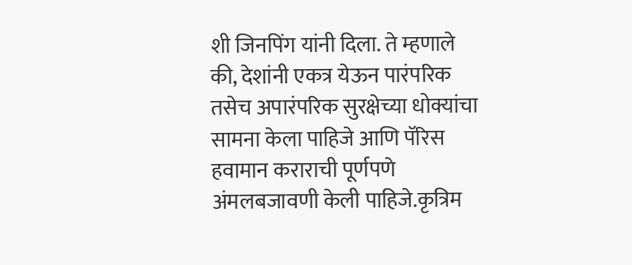शी जिनपिंग यांनी दिला. ते म्हणाले की, देशांनी एकत्र येऊन पारंपरिक तसेच अपारंपरिक सुरक्षेच्या धोक्यांचा सामना केला पाहिजे आणि पॅरिस हवामान कराराची पूर्णपणे अंमलबजावणी केली पाहिजे.कृत्रिम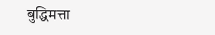बुद्धिमत्ता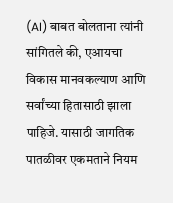(AI) बाबत बोलताना त्यांनी सांगितले की, एआयचा विकास मानवकल्याण आणि सर्वांच्या हितासाठी झाला पाहिजे. यासाठी जागतिक पातळीवर एकमताने नियम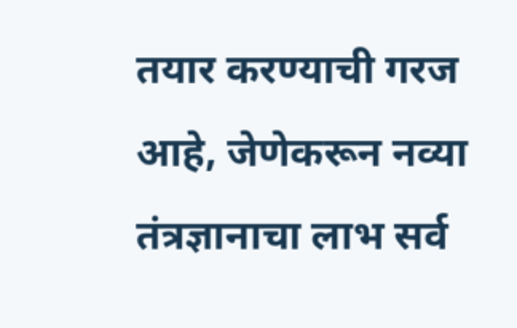तयार करण्याची गरज आहे, जेणेकरून नव्या तंत्रज्ञानाचा लाभ सर्व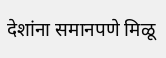देशांना समानपणे मिळू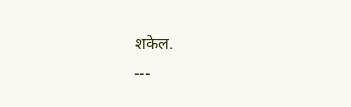शकेल.
---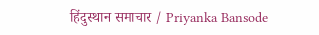हिंदुस्थान समाचार / Priyanka Bansode